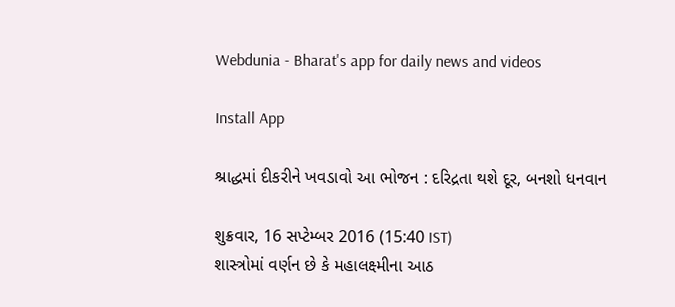Webdunia - Bharat's app for daily news and videos

Install App

શ્રાદ્ધમાં દીકરીને ખવડાવો આ ભોજન : દરિદ્રતા થશે દૂર, બનશો ધનવાન

શુક્રવાર, 16 સપ્ટેમ્બર 2016 (15:40 IST)
શાસ્ત્રોમાં વર્ણન છે કે મહાલક્ષ્મીના આઠ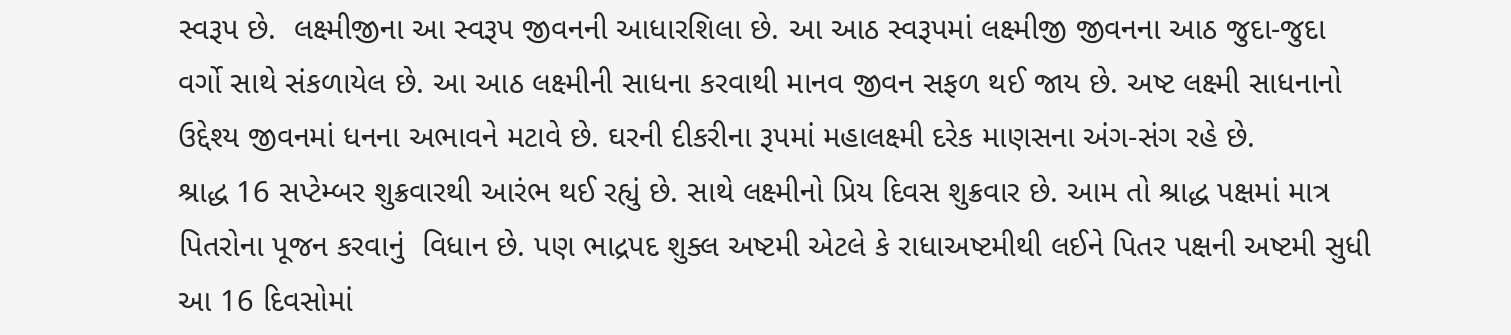સ્વરૂપ છે.  લક્ષ્મીજીના આ સ્વરૂપ જીવનની આધારશિલા છે. આ આઠ સ્વરૂપમાં લક્ષ્મીજી જીવનના આઠ જુદા-જુદા વર્ગો સાથે સંકળાયેલ છે. આ આઠ લક્ષ્મીની સાધના કરવાથી માનવ જીવન સફળ થઈ જાય છે. અષ્ટ લક્ષ્મી સાધનાનો ઉદ્દેશ્ય જીવનમાં ધનના અભાવને મટાવે છે. ઘરની દીકરીના રૂપમાં મહાલક્ષ્મી દરેક માણસના અંગ-સંગ રહે છે.
શ્રાદ્ધ 16 સપ્ટેમ્બર શુક્રવારથી આરંભ થઈ રહ્યું છે. સાથે લક્ષ્મીનો પ્રિય દિવસ શુક્રવાર છે. આમ તો શ્રાદ્ધ પક્ષમાં માત્ર પિતરોના પૂજન કરવાનું  વિધાન છે. પણ ભાદ્રપદ શુક્લ અષ્ટમી એટલે કે રાધાઅષ્ટમીથી લઈને પિતર પક્ષની અષ્ટમી સુધી આ 16 દિવસોમાં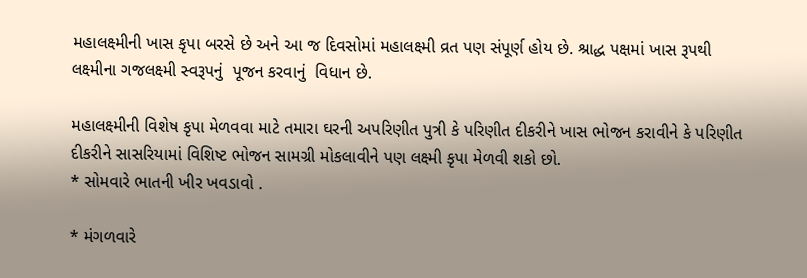મહાલક્ષ્મીની ખાસ કૃપા બરસે છે અને આ જ દિવસોમાં મહાલક્ષ્મી વ્રત પણ સંપૂર્ણ હોય છે. શ્રાદ્ધ પક્ષમાં ખાસ રૂપથી  લક્ષ્મીના ગજલક્ષ્મી સ્વરૂપનું  પૂજન કરવાનું  વિધાન છે.

મહાલક્ષ્મીની વિશેષ કૃપા મેળવવા માટે તમારા ઘરની અપરિણીત પુત્રી કે પરિણીત દીકરીને ખાસ ભોજન કરાવીને કે પરિણીત દીકરીને સાસરિયામાં વિશિષ્ટ ભોજન સામગ્રી મોકલાવીને પણ લક્ષ્મી કૃપા મેળવી શકો છો.
* સોમવારે ભાતની ખીર ખવડાવો .

* મંગળવારે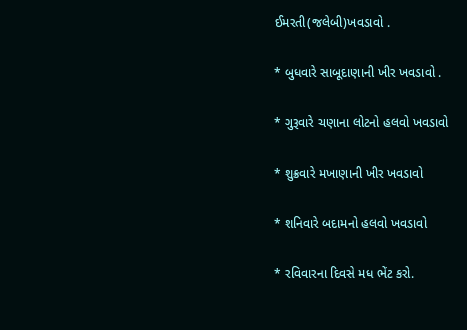ઈમરતી(જલેબી)ખવડાવો .

* બુધવારે સાબૂદાણાની ખીર ખવડાવો .

* ગુરૂવારે ચણાના લોટનો હલવો ખવડાવો

* શુક્રવારે મખાણાની ખીર ખવડાવો

* શનિવારે બદામનો હલવો ખવડાવો

* રવિવારના દિવસે મધ ભેંટ કરો.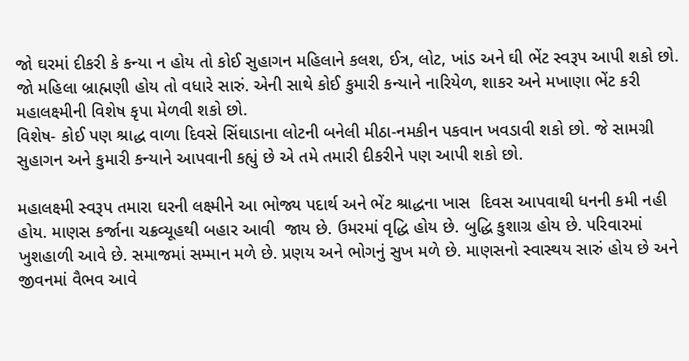જો ઘરમાં દીકરી કે કન્યા ન હોય તો કોઈ સુહાગન મહિલાને કલશ, ઈત્ર, લોટ, ખાંડ અને ઘી ભેંટ સ્વરૂપ આપી શકો છો. જો મહિલા બ્રાહ્મણી હોય તો વધારે સારું. એની સાથે કોઈ કુમારી કન્યાને નારિયેળ, શાકર અને મખાણા ભેંટ કરી મહાલક્ષ્મીની વિશેષ કૃપા મેળવી શકો છો.
વિશેષ- કોઈ પણ શ્રાદ્ધ વાળા દિવસે સિંઘાડાના લોટની બનેલી મીઠા-નમકીન પકવાન ખવડાવી શકો છો. જે સામગ્રી સુહાગન અને કુમારી કન્યાને આપવાની કહ્યું છે એ તમે તમારી દીકરીને પણ આપી શકો છો.

મહાલક્ષ્મી સ્વરૂપ તમારા ઘરની લક્ષ્મીને આ ભોજ્ય પદાર્થ અને ભેંટ શ્રાદ્ધના ખાસ  દિવસ આપવાથી ધનની કમી નહી હોય. માણસ કર્જાના ચક્રવ્યૂહથી બહાર આવી  જાય છે. ઉમરમાં વૃદ્ધિ હોય છે. બુદ્ધિ કુશાગ્ર હોય છે. પરિવારમાં ખુશહાળી આવે છે. સમાજમાં સમ્માન મળે છે. પ્રણય અને ભોગનું સુખ મળે છે. માણસનો સ્વાસ્થય સારું હોય છે અને જીવનમાં વૈભવ આવે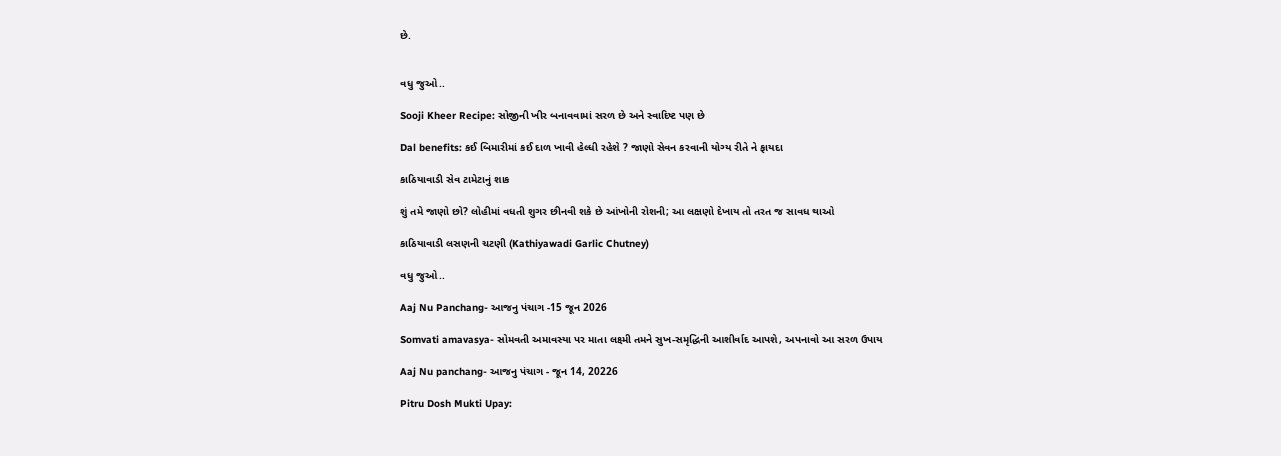છે.


વધુ જુઓ..

Sooji Kheer Recipe: સોજીની ખીર બનાવવામાં સરળ છે અને સ્વાદિષ્ટ પણ છે

Dal benefits: કઈ બિમારીમાં કઈ દાળ ખાવી હેલ્ધી રહેશે ? જાણો સેવન કરવાની યોગ્ય રીતે ને ફાયદા

કાઠિયાવાડી સેવ ટામેટાનું શાક

શું તમે જાણો છો? લોહીમાં વધતી શુગર છીનવી શકે છે આંખોની રોશની; આ લક્ષણો દેખાય તો તરત જ સાવધ થાઓ

કાઠિયાવાડી લસણની ચટણી (Kathiyawadi Garlic Chutney)

વધુ જુઓ..

Aaj Nu Panchang- આજનુ પંચાગ -15 જૂન 2026

Somvati amavasya- સોમવતી અમાવસ્યા પર માતા લક્ષ્મી તમને સુખ-સમૃદ્ધિની આશીર્વાદ આપશે, અપનાવો આ સરળ ઉપાય

Aaj Nu panchang- આજનુ પંચાગ - જૂન 14, 20226

Pitru Dosh Mukti Upay: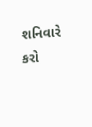શનિવારે કરો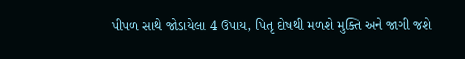પીપળ સાથે જોડાયેલા 4 ઉપાય, પિતૃ દોષથી મળશે મુક્તિ અને જાગી જશે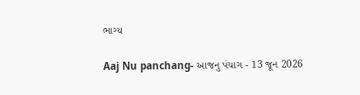ભાગ્ય

Aaj Nu panchang- આજનુ પંચાગ - 13 જૂન 2026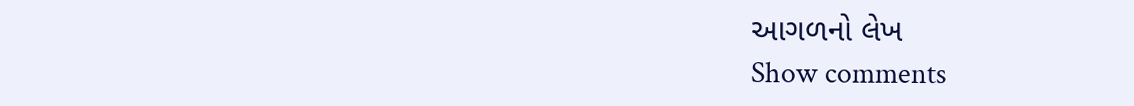આગળનો લેખ
Show comments